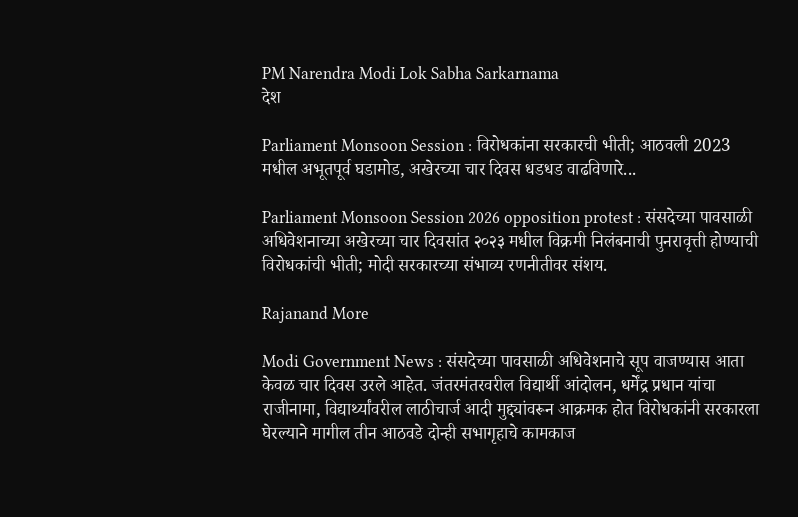PM Narendra Modi Lok Sabha Sarkarnama
देश

Parliament Monsoon Session : विरोधकांना सरकारची भीती; आठवली 2023 मधील अभूतपूर्व घडामोड, अखेरच्या चार दिवस धडधड वाढविणारे...

Parliament Monsoon Session 2026 opposition protest : संसदेच्या पावसाळी अधिवेशनाच्या अखेरच्या चार दिवसांत २०२३ मधील विक्रमी निलंबनाची पुनरावृत्ती होण्याची विरोधकांची भीती; मोदी सरकारच्या संभाव्य रणनीतीवर संशय.

Rajanand More

Modi Government News : संसदेच्या पावसाळी अधिवेशनाचे सूप वाजण्यास आता केवळ चार दिवस उरले आहेत. जंतरमंतरवरील विद्यार्थी आंदोलन, धर्मेंद्र प्रधान यांचा राजीनामा, विद्यार्थ्यांवरील लाठीचार्ज आदी मुद्द्यांवरून आक्रमक होत विरोधकांनी सरकारला घेरल्याने मागील तीन आठवडे दोन्ही सभागृहाचे कामकाज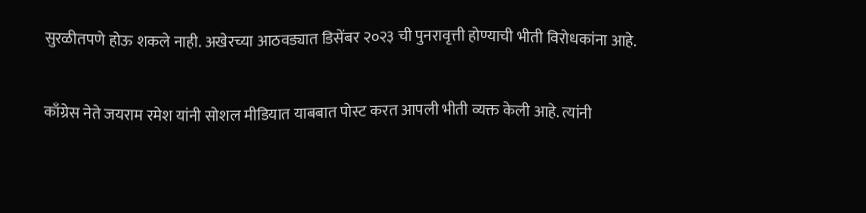सुरळीतपणे होऊ शकले नाही. अखेरच्या आठवड्यात डिसेंबर २०२३ ची पुनरावृत्ती होण्याची भीती विरोधकांना आहे.

काँग्रेस नेते जयराम रमेश यांनी सोशल मीडियात याबबात पोस्ट करत आपली भीती व्यक्त केली आहे. त्यांनी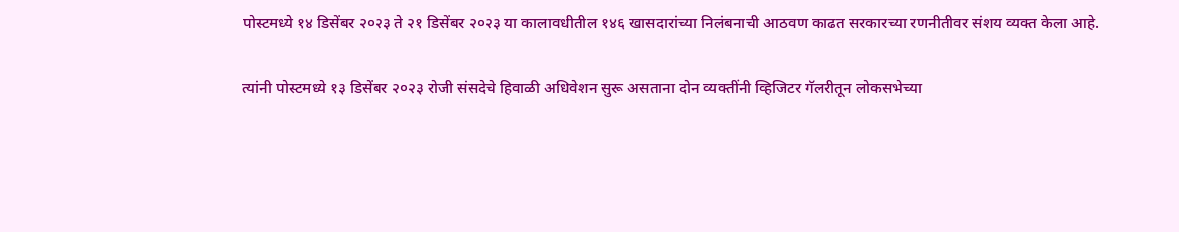पोस्टमध्ये १४ डिसेंबर २०२३ ते २१ डिसेंबर २०२३ या कालावधीतील १४६ खासदारांच्या निलंबनाची आठवण काढत सरकारच्या रणनीतीवर संशय व्यक्त केला आहे.

त्यांनी पोस्टमध्ये १३ डिसेंबर २०२३ रोजी संसदेचे हिवाळी अधिवेशन सुरू असताना दोन व्यक्तींनी व्हिजिटर गॅलरीतून लोकसभेच्या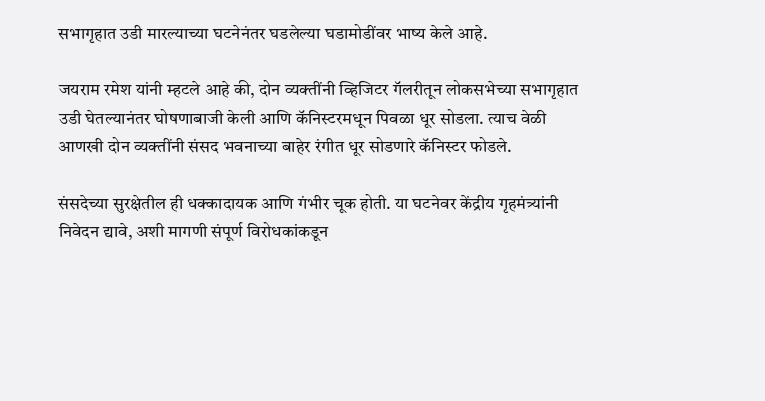सभागृहात उडी मारल्याच्या घटनेनंतर घडलेल्या घडामोडींवर भाष्य केले आहे.

जयराम रमेश यांनी म्हटले आहे की, दोन व्यक्तींनी व्हिजिटर गॅलरीतून लोकसभेच्या सभागृहात उडी घेतल्यानंतर घोषणाबाजी केली आणि कॅनिस्टरमधून पिवळा धूर सोडला. त्याच वेळी आणखी दोन व्यक्तींनी संसद भवनाच्या बाहेर रंगीत धूर सोडणारे कॅनिस्टर फोडले.

संसदेच्या सुरक्षेतील ही धक्कादायक आणि गंभीर चूक होती. या घटनेवर केंद्रीय गृहमंत्र्यांनी निवेदन द्यावे, अशी मागणी संपूर्ण विरोधकांकडून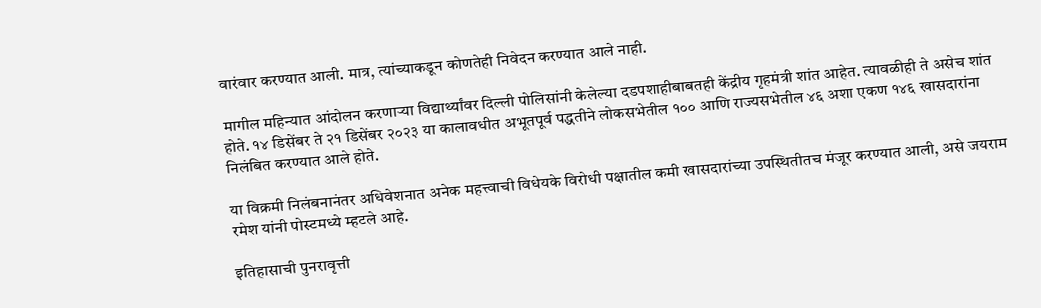वारंवार करण्यात आली. मात्र, त्यांच्याकडून कोणतेही निवेदन करण्यात आले नाही.

मागील महिन्यात आंदोलन करणाऱ्या विद्यार्थ्यांवर दिल्ली पोलिसांनी केलेल्या दडपशाहीबाबतही केंद्रीय गृहमंत्री शांत आहेत. त्यावळीही ते असेच शांत होते. १४ डिसेंबर ते २१ डिसेंबर २०२३ या कालावधीत अभूतपूर्व पद्धतीने लोकसभेतील १०० आणि राज्यसभेतील ४६ अशा एकण १४६ खासदारांना निलंबित करण्यात आले होते.

या विक्रमी निलंबनानंतर अधिवेशनात अनेक महत्त्वाची विधेयके विरोधी पक्षातील कमी खासदारांच्या उपस्थितीतच मंजूर करण्यात आली, असे जयराम रमेश यांनी पोस्टमध्ये म्हटले आहे.

इतिहासाची पुनरावृत्ती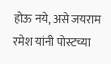होऊ नये, असे जयराम रमेश यांनी पोस्टच्या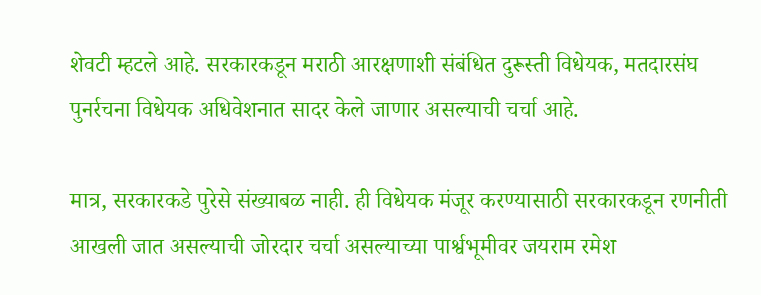शेवटी म्हटले आहे. सरकारकडून मराठी आरक्षणाशी संबंधित दुरूस्ती विधेयक, मतदारसंघ पुनर्रचना विधेयक अधिवेशनात सादर केले जाणार असल्याची चर्चा आहे.

मात्र, सरकारकडे पुरेसे संख्याबळ नाही. ही विधेयक मंजूर करण्यासाठी सरकारकडून रणनीती आखली जात असल्याची जोरदार चर्चा असल्याच्या पार्श्वभूमीवर जयराम रमेश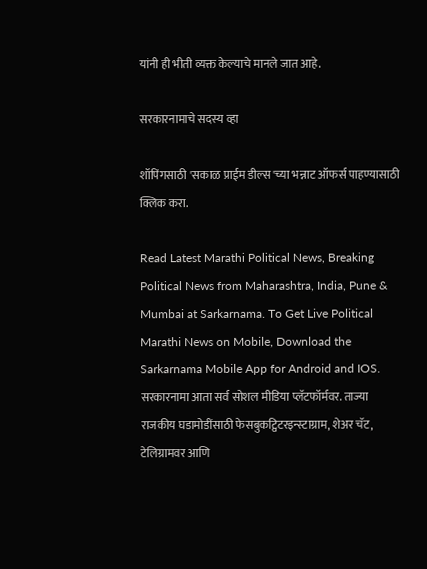यांनी ही भीती व्यक्त केल्याचे मानले जात आहे.

सरकारनामाचे सदस्य व्हा

शॉपिंगसाठी 'सकाळ प्राईम डील्स'च्या भन्नाट ऑफर्स पाहण्यासाठी क्लिक करा.

Read Latest Marathi Political News, Breaking Political News from Maharashtra, India, Pune & Mumbai at Sarkarnama. To Get Live Political Marathi News on Mobile, Download the Sarkarnama Mobile App for Android and IOS. सरकारनामा आता सर्व सोशल मीडिया प्लॅटफॉर्मवर. ताज्या राजकीय घडामोडींसाठी फेसबुकट्विटरइन्स्टाग्राम, शेअर चॅट, टेलिग्रामवर आणि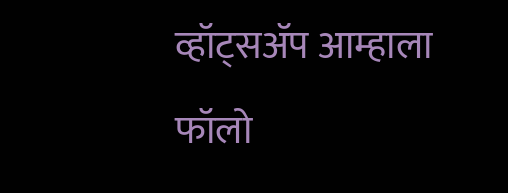व्हॉट्सॲप आम्हाला फॉलो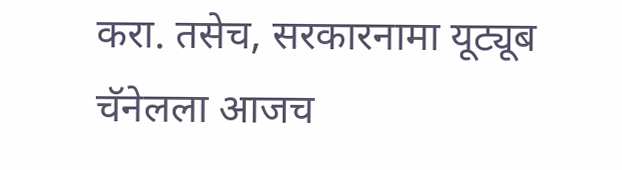करा. तसेच, सरकारनामा यूट्यूब चॅनेलला आजच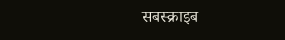सबस्क्राइब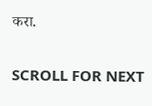करा.

SCROLL FOR NEXT